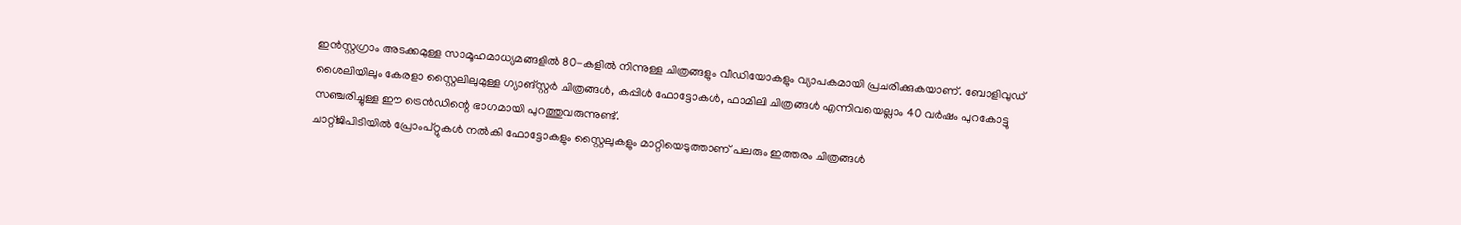ഇൻസ്റ്റഗ്രാം അടക്കമുള്ള സാമൂഹമാധ്യമങ്ങളിൽ 80-കളിൽ നിന്നുള്ള ചിത്രങ്ങളും വീഡിയോകളും വ്യാപകമായി പ്രചരിക്കുകയാണ്. ബോളിവുഡ് ശൈലിയിലും കേരളാ സ്റ്റൈലിലുമുള്ള ഗ്യാങ്സ്റ്റർ ചിത്രങ്ങൾ, കപ്പിൾ ഫോട്ടോകൾ, ഫാമിലി ചിത്രങ്ങൾ എന്നിവയെല്ലാം 40 വർഷം പുറകോട്ടു സഞ്ചരിച്ചുള്ള ഈ ട്രെൻഡിന്റെ ഭാഗമായി പുറത്തുവരുന്നുണ്ട്.
ചാറ്റ്ജിപിടിയിൽ പ്രോംപ്റ്റുകൾ നൽകി ഫോട്ടോകളും സ്റ്റൈലുകളും മാറ്റിയെടുത്താണ് പലരും ഇത്തരം ചിത്രങ്ങൾ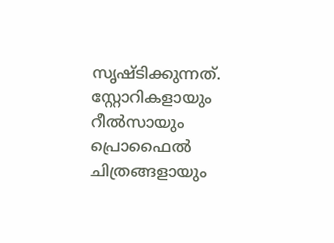സൃഷ്ടിക്കുന്നത്. സ്റ്റോറികളായും റീൽസായും പ്രൊഫൈൽ ചിത്രങ്ങളായും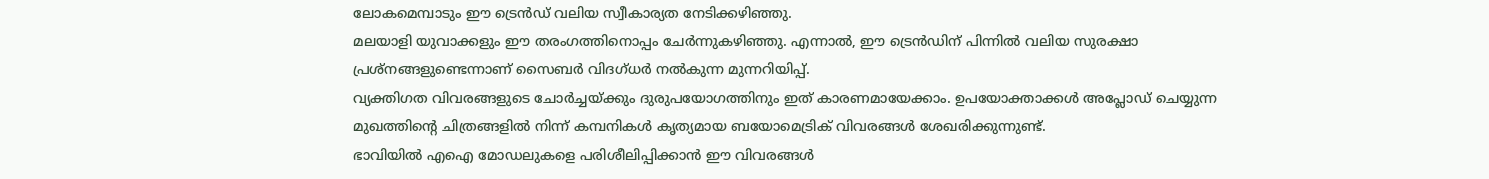ലോകമെമ്പാടും ഈ ട്രെൻഡ് വലിയ സ്വീകാര്യത നേടിക്കഴിഞ്ഞു.
മലയാളി യുവാക്കളും ഈ തരംഗത്തിനൊപ്പം ചേർന്നുകഴിഞ്ഞു. എന്നാൽ, ഈ ട്രെൻഡിന് പിന്നിൽ വലിയ സുരക്ഷാ പ്രശ്നങ്ങളുണ്ടെന്നാണ് സൈബർ വിദഗ്ധർ നൽകുന്ന മുന്നറിയിപ്പ്.
വ്യക്തിഗത വിവരങ്ങളുടെ ചോർച്ചയ്ക്കും ദുരുപയോഗത്തിനും ഇത് കാരണമായേക്കാം. ഉപയോക്താക്കൾ അപ്ലോഡ് ചെയ്യുന്ന മുഖത്തിന്റെ ചിത്രങ്ങളിൽ നിന്ന് കമ്പനികൾ കൃത്യമായ ബയോമെട്രിക് വിവരങ്ങൾ ശേഖരിക്കുന്നുണ്ട്.
ഭാവിയിൽ എഐ മോഡലുകളെ പരിശീലിപ്പിക്കാൻ ഈ വിവരങ്ങൾ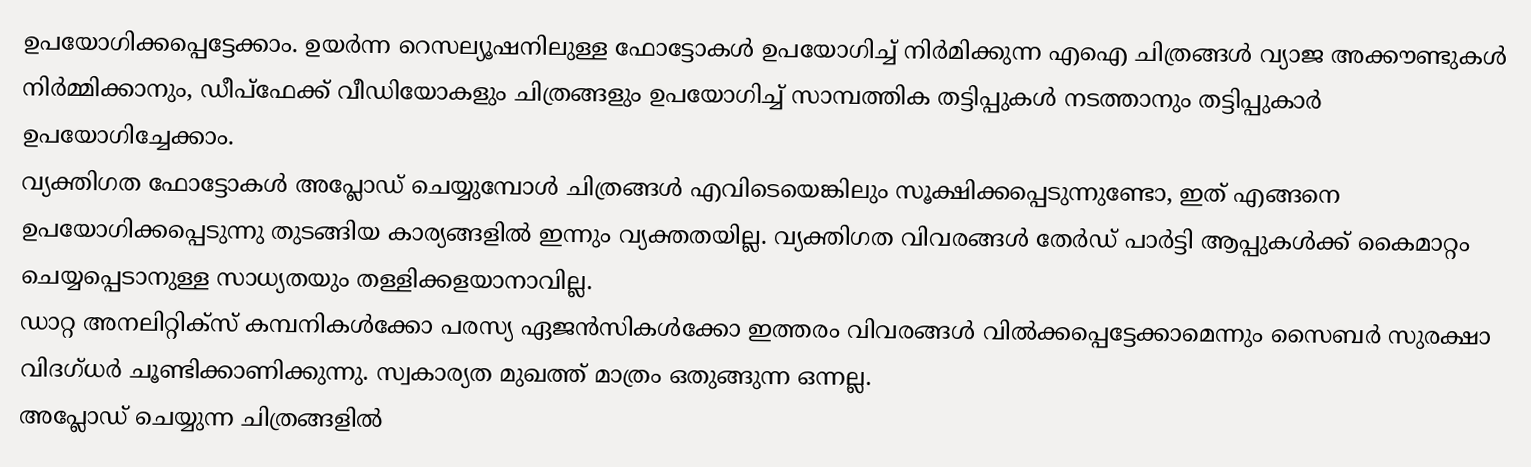ഉപയോഗിക്കപ്പെട്ടേക്കാം. ഉയർന്ന റെസല്യൂഷനിലുള്ള ഫോട്ടോകൾ ഉപയോഗിച്ച് നിർമിക്കുന്ന എഐ ചിത്രങ്ങൾ വ്യാജ അക്കൗണ്ടുകൾ നിർമ്മിക്കാനും, ഡീപ്ഫേക്ക് വീഡിയോകളും ചിത്രങ്ങളും ഉപയോഗിച്ച് സാമ്പത്തിക തട്ടിപ്പുകൾ നടത്താനും തട്ടിപ്പുകാർ ഉപയോഗിച്ചേക്കാം.
വ്യക്തിഗത ഫോട്ടോകൾ അപ്ലോഡ് ചെയ്യുമ്പോൾ ചിത്രങ്ങൾ എവിടെയെങ്കിലും സൂക്ഷിക്കപ്പെടുന്നുണ്ടോ, ഇത് എങ്ങനെ ഉപയോഗിക്കപ്പെടുന്നു തുടങ്ങിയ കാര്യങ്ങളിൽ ഇന്നും വ്യക്തതയില്ല. വ്യക്തിഗത വിവരങ്ങൾ തേർഡ് പാർട്ടി ആപ്പുകൾക്ക് കൈമാറ്റം ചെയ്യപ്പെടാനുള്ള സാധ്യതയും തള്ളിക്കളയാനാവില്ല.
ഡാറ്റ അനലിറ്റിക്സ് കമ്പനികൾക്കോ പരസ്യ ഏജൻസികൾക്കോ ഇത്തരം വിവരങ്ങൾ വിൽക്കപ്പെട്ടേക്കാമെന്നും സൈബർ സുരക്ഷാ വിദഗ്ധർ ചൂണ്ടിക്കാണിക്കുന്നു. സ്വകാര്യത മുഖത്ത് മാത്രം ഒതുങ്ങുന്ന ഒന്നല്ല.
അപ്ലോഡ് ചെയ്യുന്ന ചിത്രങ്ങളിൽ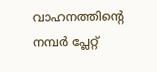വാഹനത്തിന്റെ നമ്പർ പ്ലേറ്റ്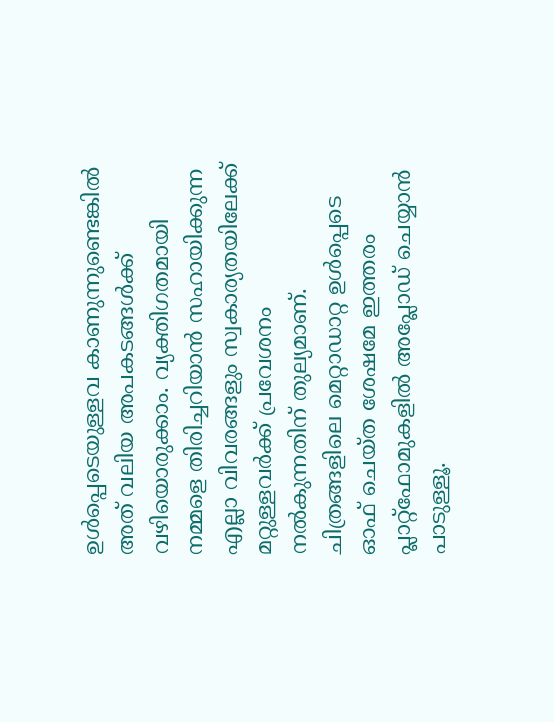ഉൾപ്പെടെയുള്ളവ കാണുന്നുണ്ടെങ്കിൽ അത് വലിയ അപകടങ്ങൾക്ക് വഴിയൊരുക്കാം. വ്യക്തിഗതമായി നമ്മളെ തിരിച്ചറിയാൻ സഹായിക്കുന്ന എല്ലാ വിവരങ്ങളും സ്വകാര്യതയിലേക്ക് മറ്റുള്ളവർക്ക് പ്രവേശനം നൽകുന്നതിന് തുല്യമാണ്.
ചിത്രങ്ങളിലെ മെറ്റാഡാറ്റ ഉൾപ്പെടെ ഓഫ് ചെയ്ത ശേഷമേ ഇത്തരം പ്ലാറ്റ്ഫോമുകളിൽ അപ്ലോഡ് ചെയ്യാൻ പാടുള്ളൂ.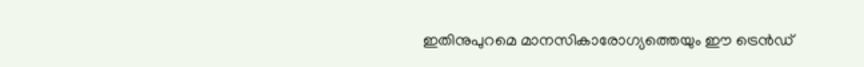ഇതിനുപുറമെ മാനസികാരോഗ്യത്തെയും ഈ ട്രെൻഡ്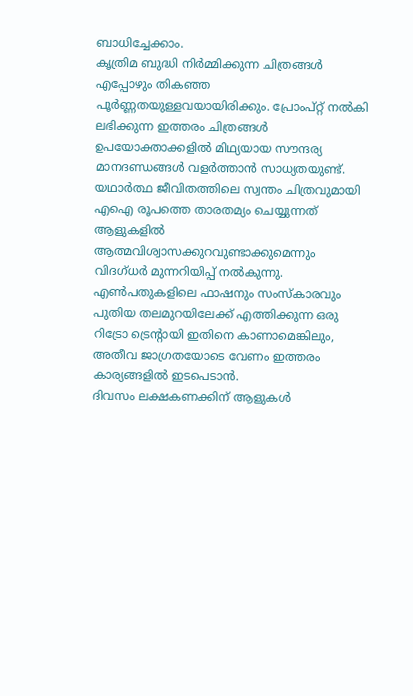ബാധിച്ചേക്കാം.
കൃത്രിമ ബുദ്ധി നിർമ്മിക്കുന്ന ചിത്രങ്ങൾ എപ്പോഴും തികഞ്ഞ പൂർണ്ണതയുള്ളവയായിരിക്കും. പ്രോംപ്റ്റ് നൽകി ലഭിക്കുന്ന ഇത്തരം ചിത്രങ്ങൾ ഉപയോക്താക്കളിൽ മിഥ്യയായ സൗന്ദര്യ മാനദണ്ഡങ്ങൾ വളർത്താൻ സാധ്യതയുണ്ട്.
യഥാർത്ഥ ജീവിതത്തിലെ സ്വന്തം ചിത്രവുമായി എഐ രൂപത്തെ താരതമ്യം ചെയ്യുന്നത് ആളുകളിൽ ആത്മവിശ്വാസക്കുറവുണ്ടാക്കുമെന്നും വിദഗ്ധർ മുന്നറിയിപ്പ് നൽകുന്നു. എൺപതുകളിലെ ഫാഷനും സംസ്കാരവും പുതിയ തലമുറയിലേക്ക് എത്തിക്കുന്ന ഒരു റിട്രോ ട്രെന്റായി ഇതിനെ കാണാമെങ്കിലും, അതീവ ജാഗ്രതയോടെ വേണം ഇത്തരം കാര്യങ്ങളിൽ ഇടപെടാൻ.
ദിവസം ലക്ഷകണക്കിന് ആളുകൾ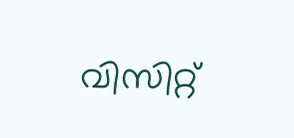വിസിറ്റ്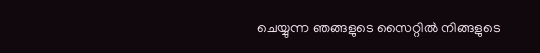ചെയ്യുന്ന ഞങ്ങളുടെ സൈറ്റിൽ നിങ്ങളുടെ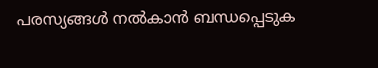പരസ്യങ്ങൾ നൽകാൻ ബന്ധപ്പെടുക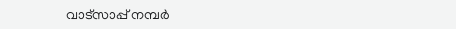വാട്സാപ്പ് നമ്പർ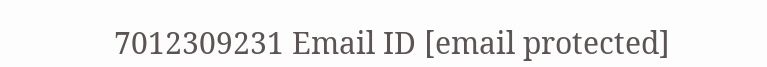7012309231 Email ID [email protected]